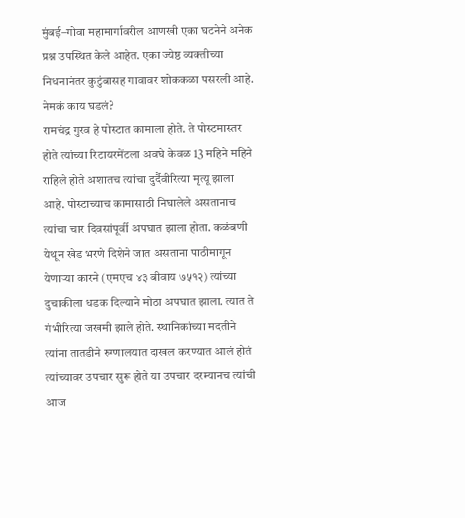मुंबई–गोवा महामार्गावरील आणखी एका घटनेने अनेक प्रश्न उपस्थित केले आहेत. एका ज्येष्ठ व्यक्तीच्या निधनानंतर कुटुंबासह गावावर शोककळा पसरली आहे. नेमकं काय घडलं?
रामचंद्र गुरव हे पोस्टात कामाला होते. ते पोस्टमास्तर होते त्यांच्या रिटायरमेंटला अवघे केवळ 13 महिने महिने राहिले होते अशातच त्यांचा दुर्दैवीरित्या मृत्यू झाला आहे. पोस्टाच्याच कामासाठी निघालेले असतानाच त्यांचा चार दिवसांपूर्वी अपघात झाला होता. कळंबणी येथून खेड भरणे दिशेने जात असताना पाठीमागून येणाऱ्या कारने (एमएच ४३ बीवाय ७५१२) त्यांच्या दुचाकीला धडक दिल्याने मोठा अपघात झाला. त्यात ते गंभीरित्या जखमी झाले होते. स्थानिकांच्या मदतीने त्यांना तातडीने रुग्णालयात दाखल करण्यात आलं होतं त्यांच्यावर उपचार सुरू होते या उपचार दरम्यानच त्यांची आज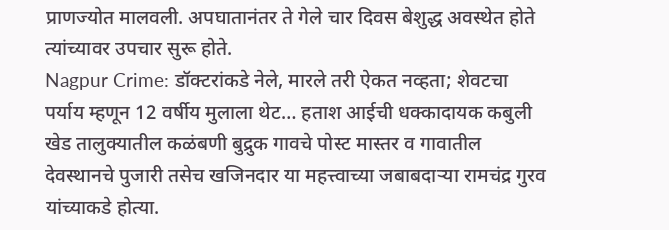प्राणज्योत मालवली. अपघातानंतर ते गेले चार दिवस बेशुद्ध अवस्थेत होते त्यांच्यावर उपचार सुरू होते.
Nagpur Crime: डॉक्टरांकडे नेले, मारले तरी ऐकत नव्हता; शेवटचा पर्याय म्हणून 12 वर्षीय मुलाला थेट… हताश आईची धक्कादायक कबुली
खेड तालुक्यातील कळंबणी बुद्रुक गावचे पोस्ट मास्तर व गावातील देवस्थानचे पुजारी तसेच खजिनदार या महत्त्वाच्या जबाबदाऱ्या रामचंद्र गुरव यांच्याकडे होत्या.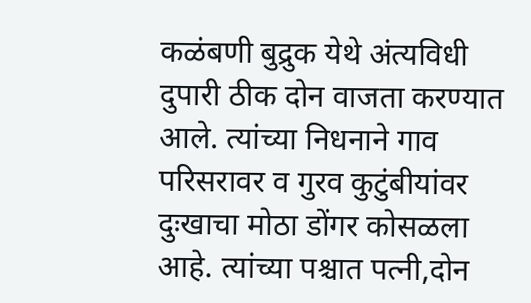कळंबणी बुद्रुक येथे अंत्यविधी दुपारी ठीक दोन वाजता करण्यात आले. त्यांच्या निधनाने गाव परिसरावर व गुरव कुटुंबीयांवर दुःखाचा मोठा डोंगर कोसळला आहे. त्यांच्या पश्चात पत्नी,दोन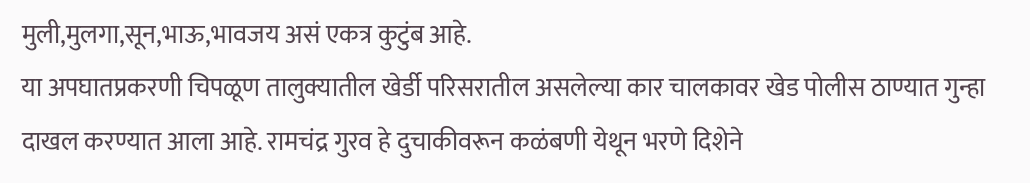मुली,मुलगा,सून,भाऊ,भावजय असं एकत्र कुटुंब आहे.
या अपघातप्रकरणी चिपळूण तालुक्यातील खेर्डी परिसरातील असलेल्या कार चालकावर खेड पोलीस ठाण्यात गुन्हा दाखल करण्यात आला आहे. रामचंद्र गुरव हे दुचाकीवरून कळंबणी येथून भरणे दिशेने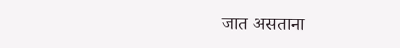जात असताना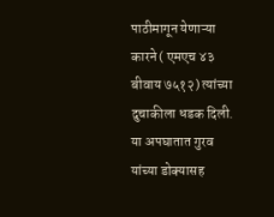पाठीमागून येणाऱ्या कारने ( एमएच ४३ बीवाय ७५१२) त्यांच्या दुचाकीला धडक दिली.
या अपघातात गुरव यांच्या डोक्यासह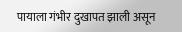पायाला गंभीर दुखापत झाली असून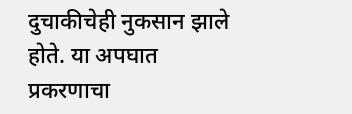दुचाकीचेही नुकसान झाले होते. या अपघात प्रकरणाचा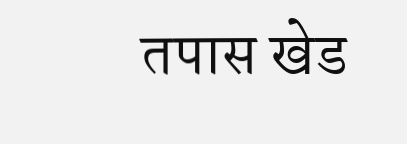तपास खेड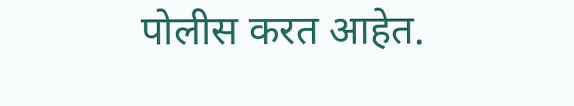पोलीस करत आहेत.